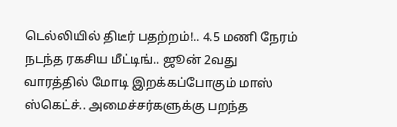டெல்லியில் திடீர் பதற்றம்!.. 4.5 மணி நேரம் நடந்த ரகசிய மீட்டிங்.. ஜூன் 2வது வாரத்தில் மோடி இறக்கப்போகும் மாஸ் ஸ்கெட்ச்.. அமைச்சர்களுக்கு பறந்த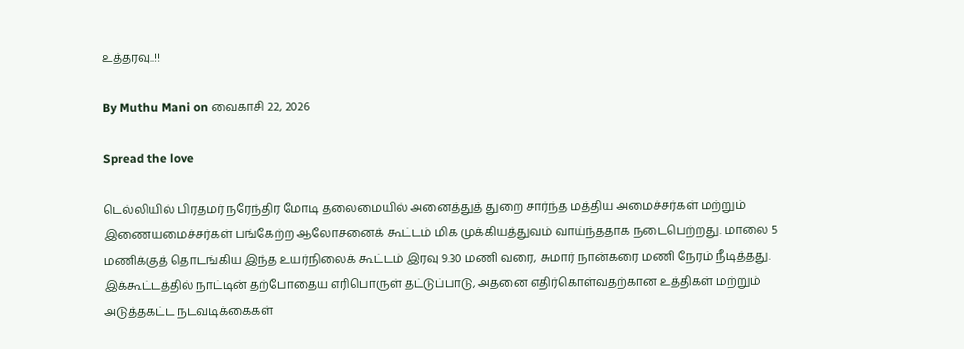உத்தரவு..!!

By Muthu Mani on வைகாசி 22, 2026

Spread the love

டெல்லியில் பிரதமர் நரேந்திர மோடி தலைமையில் அனைத்துத் துறை சார்ந்த மத்திய அமைச்சர்கள் மற்றும் இணையமைச்சர்கள் பங்கேற்ற ஆலோசனைக் கூட்டம் மிக முக்கியத்துவம் வாய்ந்ததாக நடைபெற்றது. மாலை 5 மணிக்குத் தொடங்கிய இந்த உயர்நிலைக் கூட்டம் இரவு 9.30 மணி வரை, சுமார் நான்கரை மணி நேரம் நீடித்தது. இக்கூட்டத்தில் நாட்டின் தற்போதைய எரிபொருள் தட்டுப்பாடு, அதனை எதிர்கொள்வதற்கான உத்திகள் மற்றும் அடுத்தகட்ட நடவடிக்கைகள்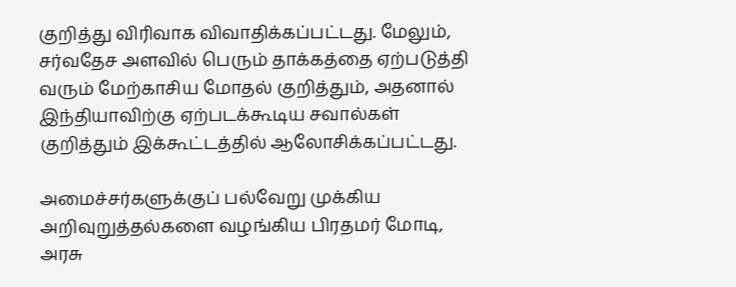குறித்து விரிவாக விவாதிக்கப்பட்டது. மேலும், சர்வதேச அளவில் பெரும் தாக்கத்தை ஏற்படுத்தி வரும் மேற்காசிய மோதல் குறித்தும், அதனால் இந்தியாவிற்கு ஏற்படக்கூடிய சவால்கள் குறித்தும் இக்கூட்டத்தில் ஆலோசிக்கப்பட்டது.

அமைச்சர்களுக்குப் பல்வேறு முக்கிய அறிவுறுத்தல்களை வழங்கிய பிரதமர் மோடி, அரசு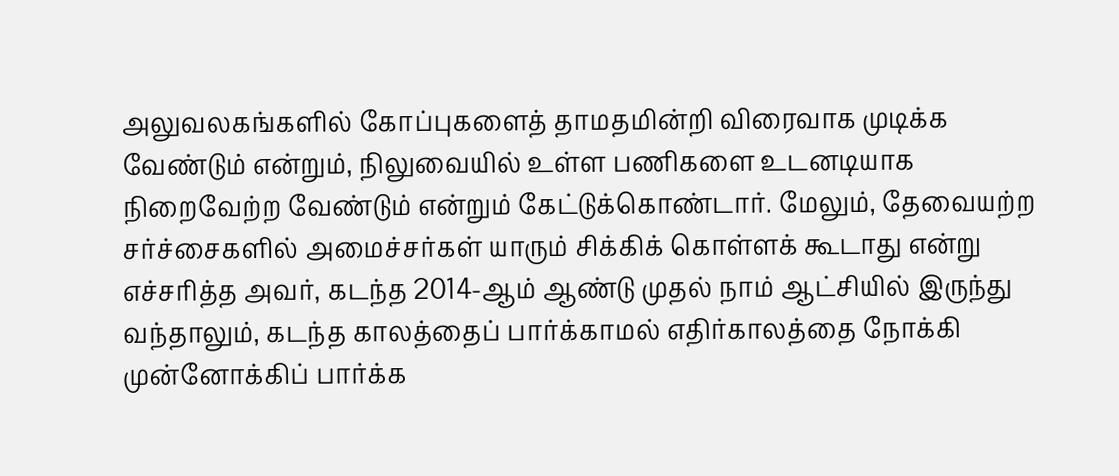அலுவலகங்களில் கோப்புகளைத் தாமதமின்றி விரைவாக முடிக்க வேண்டும் என்றும், நிலுவையில் உள்ள பணிகளை உடனடியாக நிறைவேற்ற வேண்டும் என்றும் கேட்டுக்கொண்டார். மேலும், தேவையற்ற சர்ச்சைகளில் அமைச்சர்கள் யாரும் சிக்கிக் கொள்ளக் கூடாது என்று எச்சரித்த அவர், கடந்த 2014-ஆம் ஆண்டு முதல் நாம் ஆட்சியில் இருந்து வந்தாலும், கடந்த காலத்தைப் பார்க்காமல் எதிர்காலத்தை நோக்கி முன்னோக்கிப் பார்க்க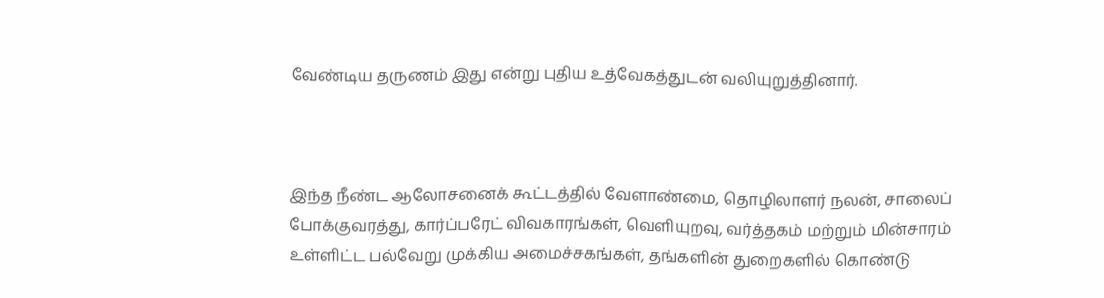வேண்டிய தருணம் இது என்று புதிய உத்வேகத்துடன் வலியுறுத்தினார்.



இந்த நீண்ட ஆலோசனைக் கூட்டத்தில் வேளாண்மை, தொழிலாளர் நலன், சாலைப் போக்குவரத்து, கார்ப்பரேட் விவகாரங்கள், வெளியுறவு, வர்த்தகம் மற்றும் மின்சாரம் உள்ளிட்ட பல்வேறு முக்கிய அமைச்சகங்கள், தங்களின் துறைகளில் கொண்டு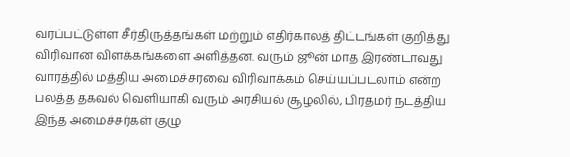வரப்பட்டுள்ள சீர்திருத்தங்கள் மற்றும் எதிர்காலத் திட்டங்கள் குறித்து விரிவான விளக்கங்களை அளித்தன. வரும் ஜூன் மாத இரண்டாவது வாரத்தில் மத்திய அமைச்சரவை விரிவாக்கம் செய்யப்படலாம் என்ற பலத்த தகவல் வெளியாகி வரும் அரசியல் சூழலில், பிரதமர் நடத்திய இந்த அமைச்சர்கள் குழு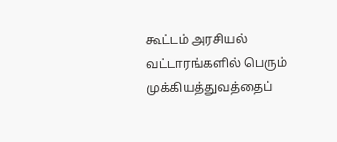கூட்டம் அரசியல் வட்டாரங்களில் பெரும் முக்கியத்துவத்தைப்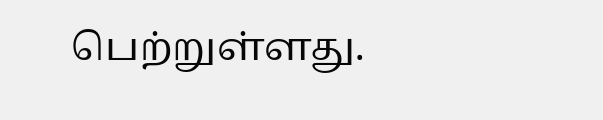பெற்றுள்ளது.